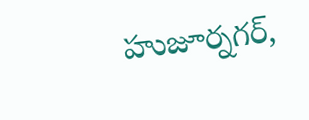హుజూర్నగర్,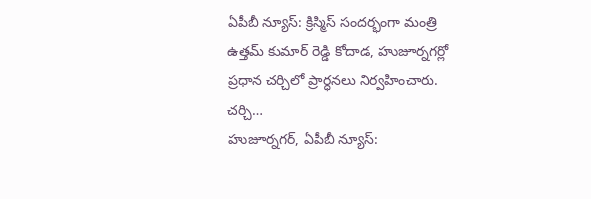ఏపీబీ న్యూస్: క్రిస్మిస్ సందర్భంగా మంత్రి ఉత్తమ్ కుమార్ రెడ్డి కోదాడ, హుజూర్నగర్లో ప్రధాన చర్చిలో ప్రార్ధనలు నిర్వహించారు. చర్చి…
హుజూర్నగర్, ఏపీబీ న్యూస్: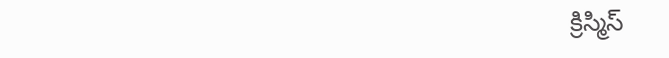క్రిస్మిస్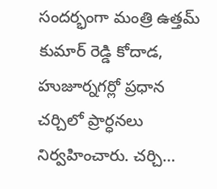సందర్భంగా మంత్రి ఉత్తమ్ కుమార్ రెడ్డి కోదాడ, హుజూర్నగర్లో ప్రధాన చర్చిలో ప్రార్ధనలు నిర్వహించారు. చర్చి…